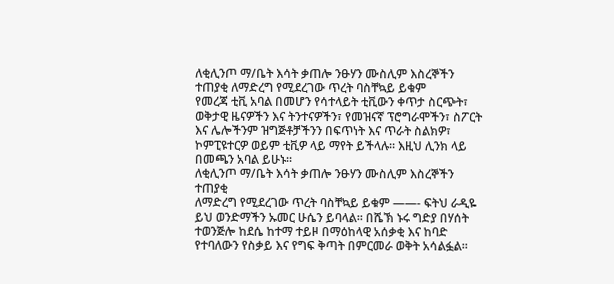ለቂሊንጦ ማ/ቤት እሳት ቃጠሎ ንፁሃን ሙስሊም እስረኞችን ተጠያቂ ለማድረግ የሚደረገው ጥረት ባስቸኳይ ይቁም
የመረጃ ቲቪ አባል በመሆን የሳተላይት ቲቪውን ቀጥታ ስርጭት፣ ወቅታዊ ዜናዎችን እና ትንተናዎችን፣ የመዝናኛ ፕሮግራሞችን፣ ስፖርት እና ሌሎችንም ዝግጅቶቻችንን በፍጥነት እና ጥራት ስልክዎ፣ ኮምፒዩተርዎ ወይም ቲቪዎ ላይ ማየት ይችላሉ። እዚህ ሊንክ ላይ በመጫን አባል ይሁኑ።
ለቂሊንጦ ማ/ቤት እሳት ቃጠሎ ንፁሃን ሙስሊም እስረኞችን ተጠያቂ
ለማድረግ የሚደረገው ጥረት ባስቸኳይ ይቁም ——- ፍትህ ራዲዬ
ይህ ወንድማችን ኡመር ሁሴን ይባላል፡፡ በሼኽ ኑሩ ግድያ በሃሰት
ተወንጅሎ ከደሴ ከተማ ተይዞ በማዕከላዊ አሰቃቂ እና ከባድ
የተባለውን የስቃይ እና የግፍ ቅጣት በምርመራ ወቅት አሳልፏል፡፡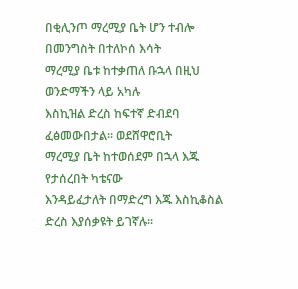በቂሊንጦ ማረሚያ ቤት ሆን ተብሎ በመንግስት በተለኮሰ እሳት
ማረሚያ ቤቱ ከተቃጠለ ቡኋላ በዚህ ወንድማችን ላይ አካሉ
እስኪዝል ድረስ ከፍተኛ ድብደባ ፈፅመውበታል፡፡ ወደሸዋሮቢት
ማረሚያ ቤት ከተወሰደም በኋላ እጁ የታሰረበት ካቴናው
እንዳይፈታለት በማድረግ እጁ እስኪቆስል ድረስ እያሰቃዩት ይገኛሉ፡፡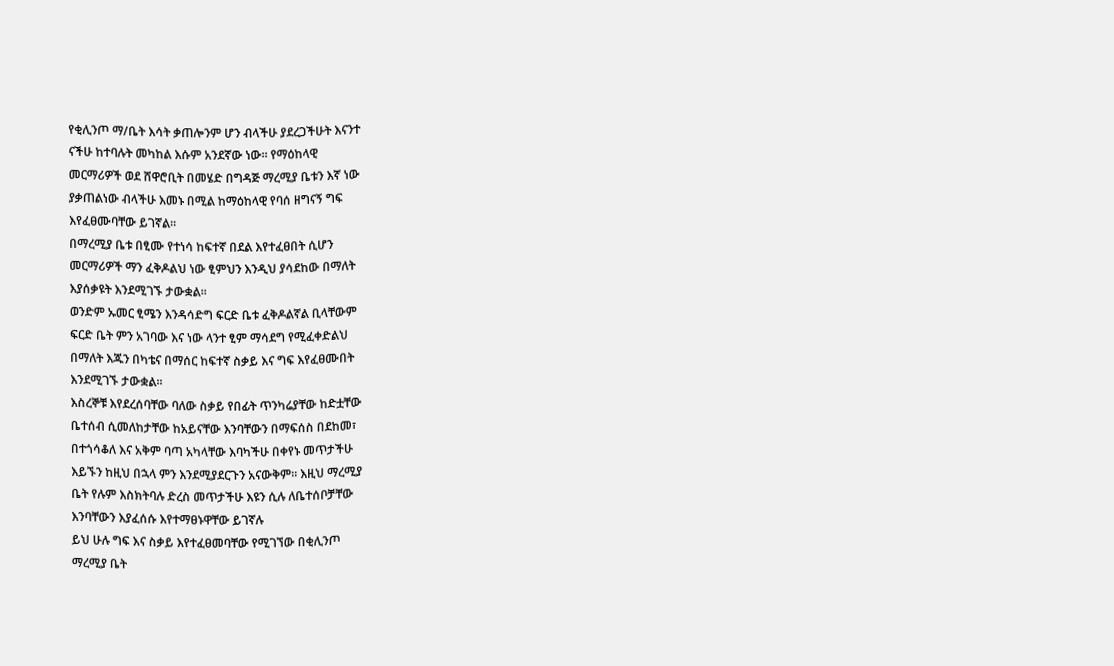የቂሊንጦ ማ/ቤት እሳት ቃጠሎንም ሆን ብላችሁ ያደረጋችሁት እናንተ
ናችሁ ከተባሉት መካከል እሱም አንደኛው ነው፡፡ የማዕከላዊ
መርማሪዎች ወደ ሸዋሮቢት በመሄድ በግዳጅ ማረሚያ ቤቱን እኛ ነው
ያቃጠልነው ብላችሁ እመኑ በሚል ከማዕከላዊ የባሰ ዘግናኝ ግፍ
እየፈፀሙባቸው ይገኛል፡፡
በማረሚያ ቤቱ በፂሙ የተነሳ ከፍተኛ በደል እየተፈፀበት ሲሆን
መርማሪዎች ማን ፈቅዶልህ ነው ፂምህን እንዲህ ያሳደከው በማለት
እያሰቃዩት እንደሚገኙ ታውቋል፡፡
ወንድም ኡመር ፂሜን እንዳሳድግ ፍርድ ቤቱ ፈቅዶልኛል ቢላቸውም
ፍርድ ቤት ምን አገባው እና ነው ላንተ ፂም ማሳደግ የሚፈቀድልህ
በማለት እጁን በካቴና በማሰር ከፍተኛ ስቃይ እና ግፍ እየፈፀሙበት
እንደሚገኙ ታውቋል፡፡
እስረኞቹ እየደረሰባቸው ባለው ስቃይ የበፊት ጥንካሬያቸው ከድቷቸው
ቤተሰብ ሲመለከታቸው ከአይናቸው እንባቸውን በማፍሰስ በደከመ፣
በተጎሳቆለ እና አቅም ባጣ አካላቸው እባካችሁ በቀየኑ መጥታችሁ
እይኙን ከዚህ በኋላ ምን እንደሚያደርጉን አናውቅም፡፡ እዚህ ማረሚያ
ቤት የሉም እስክትባሉ ድረስ መጥታችሁ እዩን ሲሉ ለቤተሰቦቻቸው
እንባቸውን እያፈሰሱ እየተማፀኑዋቸው ይገኛሉ
ይህ ሁሉ ግፍ እና ስቃይ እየተፈፀመባቸው የሚገኘው በቂሊንጦ
ማረሚያ ቤት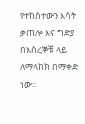የተከሰተውን እሳት ቃጠሎ እና ግድያ በእስረኞቹ ላይ
ለማላከክ በማቀድ ነው፡፡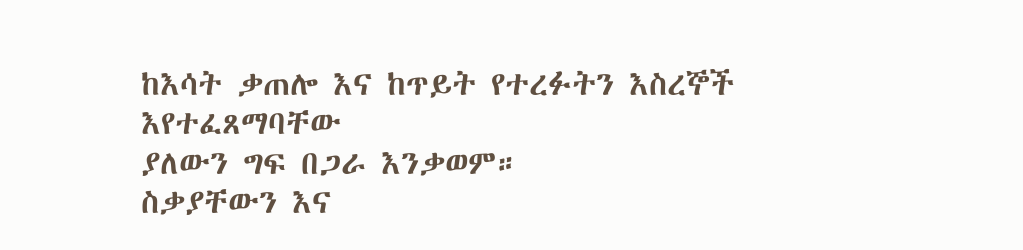ከእሳት ቃጠሎ እና ከጥይት የተረፉትን እስረኞች እየተፈጸማባቸው
ያለውን ግፍ በጋራ እንቃወም።
ስቃያቸውን እና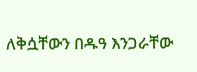ለቅሷቸውን በዱዓ እንጋራቸው